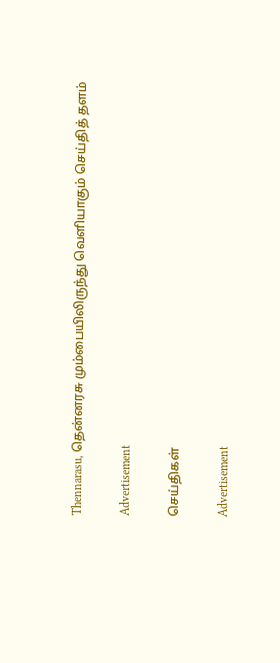Thennarasu, தென்னரசு மும்பையிலிருந்து வெளியாகும் செய்தித் தளம்

Advertisement

செய்திகள்

Advertisement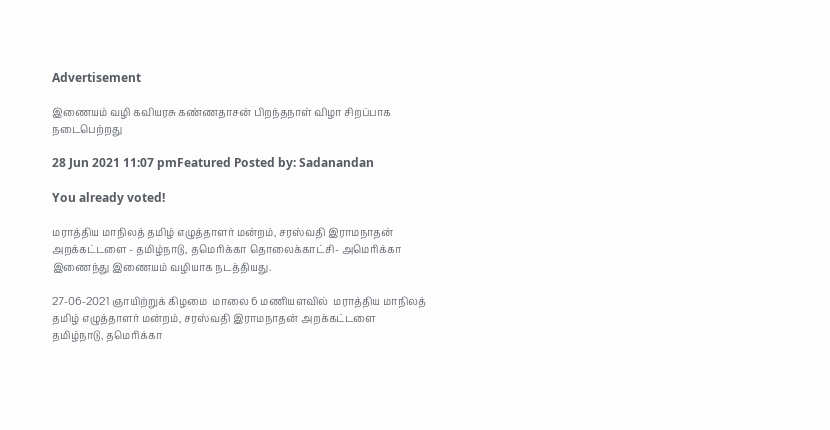Advertisement

இணையம் வழி கவியரசு கண்ணதாசன் பிறந்தநாள் விழா சிறப்பாக நடைபெற்றது

28 Jun 2021 11:07 pmFeatured Posted by: Sadanandan

You already voted!

மராத்திய மாநிலத் தமிழ் எழுத்தாளர் மன்றம், சரஸ்வதி இராமநாதன் அறக்கட்டளை - தமிழ்நாடு, தமெரிக்கா தொலைக்காட்சி- அமெரிக்கா  இணைந்து இணையம் வழியாக நடத்தியது.

27-06-2021 ஞாயிற்றுக் கிழமை  மாலை 6 மணியளவில்  மராத்திய மாநிலத் தமிழ் எழுத்தாளர் மன்றம், சரஸ்வதி இராமநாதன் அறக்கட்டளை தமிழ்நாடு, தமெரிக்கா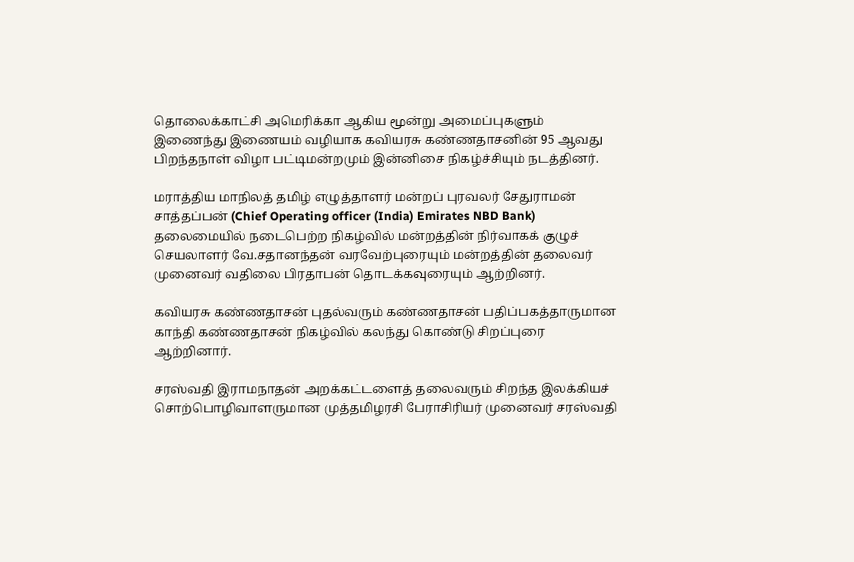தொலைக்காட்சி அமெரிக்கா ஆகிய மூன்று அமைப்புகளும் இணைந்து இணையம் வழியாக கவியரசு கண்ணதாசனின் 95 ஆவது பிறந்தநாள் விழா பட்டிமன்றமும் இன்னிசை நிகழ்ச்சியும் நடத்தினர்.

மராத்திய மாநிலத் தமிழ் எழுத்தாளர் மன்றப் புரவலர் சேதுராமன் சாத்தப்பன் (Chief Operating officer (India) Emirates NBD Bank) தலைமையில் நடைபெற்ற நிகழ்வில் மன்றத்தின் நிர்வாகக் குழுச் செயலாளர் வே.சதானந்தன் வரவேற்புரையும் மன்றத்தின் தலைவர் முனைவர் வதிலை பிரதாபன் தொடக்கவுரையும் ஆற்றினர்.

கவியரசு கண்ணதாசன் புதல்வரும் கண்ணதாசன் பதிப்பகத்தாருமான காந்தி கண்ணதாசன் நிகழ்வில் கலந்து கொண்டு சிறப்புரை ஆற்றினார்.

சரஸ்வதி இராமநாதன் அறக்கட்டளைத் தலைவரும் சிறந்த இலக்கியச் சொற்பொழிவாளருமான முத்தமிழரசி பேராசிரியர் முனைவர் சரஸ்வதி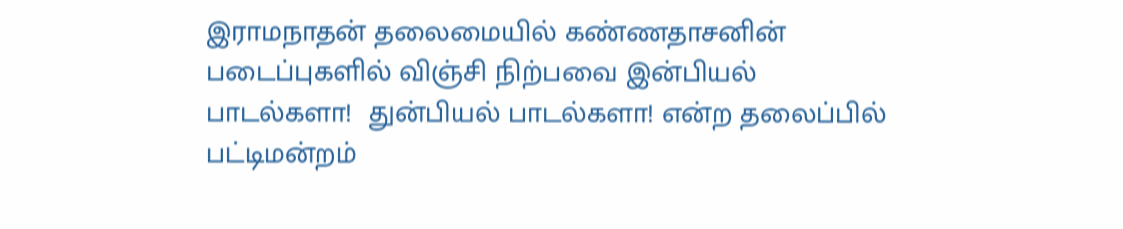இராமநாதன் தலைமையில் கண்ணதாசனின் படைப்புகளில் விஞ்சி நிற்பவை இன்பியல் பாடல்களா!  துன்பியல் பாடல்களா! என்ற தலைப்பில் பட்டிமன்றம்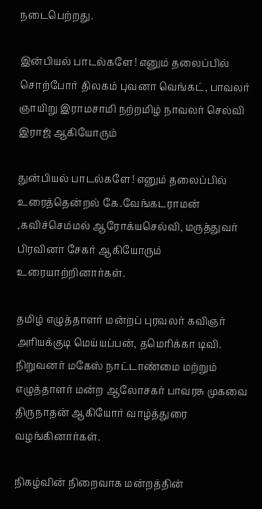நடைபெற்றது.

இன்பியல் பாடல்களே! எனும் தலைப்பில் சொற்போர் திலகம் புவனா வெங்கட், பாவலர் ஞாயிறு இராமசாமி நற்றமிழ் நாவலர் செல்வி இராஜ் ஆகியோரும்

துன்பியல் பாடல்களே! எனும் தலைப்பில் உரைத்தென்றல் கே.வேங்கடராமன் ,கவிச்செம்மல் ஆரோக்யசெல்வி, மருத்துவர் பிரவினா சேகர் ஆகியோரும் உரையாற்றினார்கள்.

தமிழ் எழுத்தாளர் மன்றப் புரவலர் கவிஞர் அரியக்குடி மெய்யப்பன், தமெரிக்கா டிவி. நிறுவனர் மகேஸ் நாட்டாண்மை மற்றும் எழுத்தாளர் மன்ற ஆலோசகர் பாவரசு முகவை திருநாதன் ஆகியோர் வாழ்த்துரை வழங்கினார்கள்.

நிகழ்வின் நிறைவாக மன்றத்தின்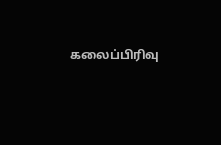கலைப்பிரிவு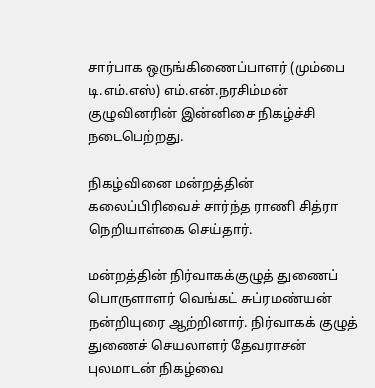சார்பாக ஒருங்கிணைப்பாளர் (மும்பை டி.எம்.எஸ்) எம்.என்.நரசிம்மன் குழுவினரின் இன்னிசை நிகழ்ச்சி நடைபெற்றது.

நிகழ்வினை மன்றத்தின் கலைப்பிரிவைச் சார்ந்த ராணி சித்ரா நெறியாள்கை செய்தார்.

மன்றத்தின் நிர்வாகக்குழுத் துணைப் பொருளாளர் வெங்கட் சுப்ரமண்யன் நன்றியுரை ஆற்றினார். நிர்வாகக் குழுத் துணைச் செயலாளர் தேவராசன் புலமாடன் நிகழ்வை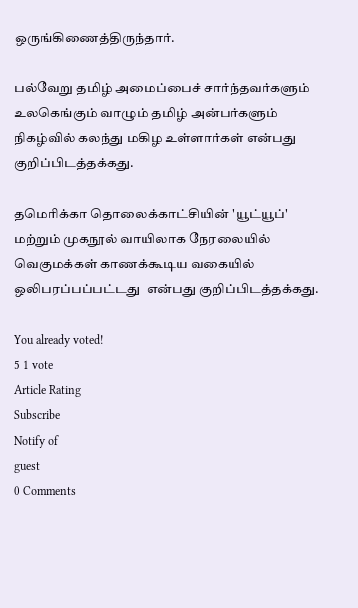ஒருங்கிணைத்திருந்தார்.

பல்வேறு தமிழ் அமைப்பைச் சார்ந்தவர்களும் உலகெங்கும் வாழும் தமிழ் அன்பர்களும் நிகழ்வில் கலந்து மகிழ உள்ளார்கள் என்பது குறிப்பிடத்தக்கது.

தமெரிக்கா தொலைக்காட்சியின் 'யூட்யூப்' மற்றும் முகநூல் வாயிலாக நேரலையில் வெகுமக்கள் காணக்கூடிய வகையில் ஒலிபரப்பப்பட்டது  என்பது குறிப்பிடத்தக்கது.

You already voted!
5 1 vote
Article Rating
Subscribe
Notify of
guest
0 Comments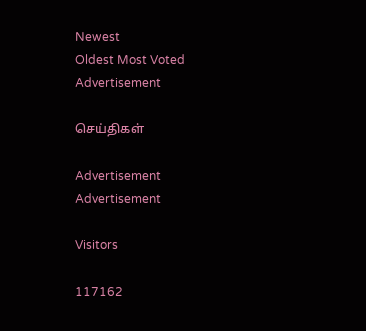Newest
Oldest Most Voted
Advertisement

செய்திகள்

Advertisement
Advertisement

Visitors

117162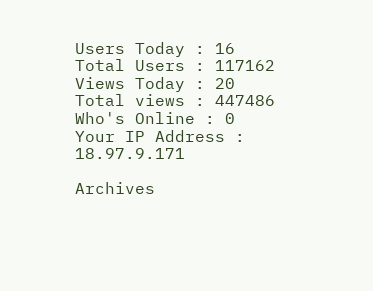Users Today : 16
Total Users : 117162
Views Today : 20
Total views : 447486
Who's Online : 0
Your IP Address : 18.97.9.171

Archives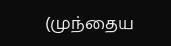(முந்தைய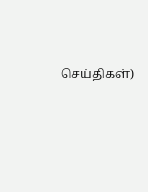செய்திகள்)